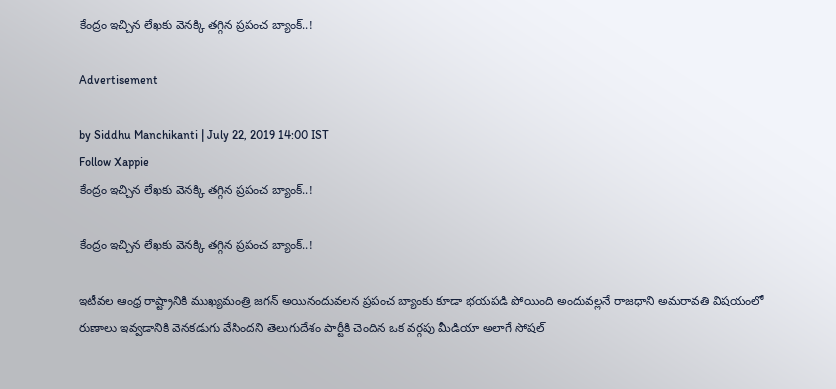కేంద్రం ఇచ్చిన లేఖకు వెనక్కి తగ్గిన ప్రపంచ బ్యాంక్..!

Advertisement

by Siddhu Manchikanti | July 22, 2019 14:00 IST
Follow Xappie
కేంద్రం ఇచ్చిన లేఖకు వెనక్కి తగ్గిన ప్రపంచ బ్యాంక్..!

కేంద్రం ఇచ్చిన లేఖకు వెనక్కి తగ్గిన ప్రపంచ బ్యాంక్..!

ఇటీవల ఆంధ్ర రాష్ట్రానికి ముఖ్యమంత్రి జగన్ అయినందువలన ప్రపంచ బ్యాంకు కూడా భయపడి పోయింది అందువల్లనే రాజధాని అమరావతి విషయంలో రుణాలు ఇవ్వడానికి వెనకడుగు వేసిందని తెలుగుదేశం పార్టీకి చెందిన ఒక వర్గపు మీడియా అలాగే సోషల్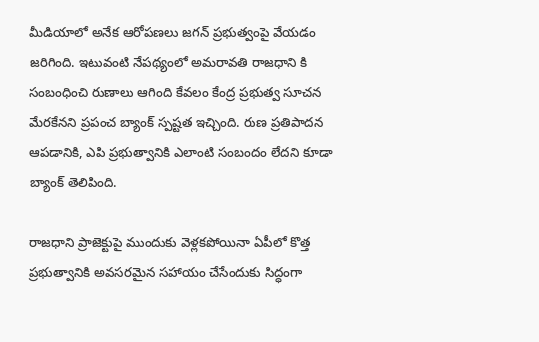మీడియాలో అనేక ఆరోపణలు జగన్ ప్రభుత్వంపై వేయడం జరిగింది. ఇటువంటి నేపథ్యంలో అమరావతి రాజధాని కి సంబంధించి రుణాలు ఆగింది కేవలం కేంద్ర ప్రభుత్వ సూచన మేరకేనని ప్రపంచ బ్యాంక్ స్పష్టత ఇచ్చింది. రుణ ప్రతిపాదన ఆపడానికి, ఎపి ప్రభుత్వానికి ఎలాంటి సంబందం లేదని కూడా బ్యాంక్ తెలిపింది.

రాజధాని ప్రాజెక్టుపై ముందుకు వెళ్లకపోయినా ఏపీలో కొత్త ప్రభుత్వానికి అవసరమైన సహాయం చేసేందుకు సిద్ధంగా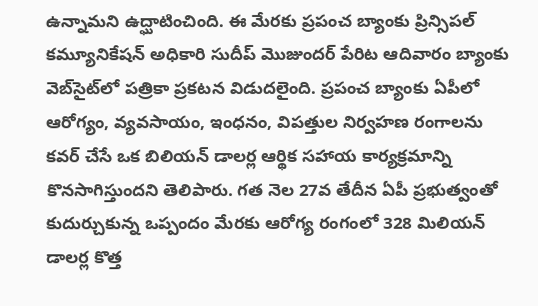ఉన్నామని ఉద్ఘాటించింది. ఈ మేరకు ప్రపంచ బ్యాంకు ప్రిన్సిపల్‌ కమ్యూనికేషన్‌ అధికారి సుదీప్‌ మొజుందర్‌ పేరిట ఆదివారం బ్యాంకు వెబ్‌సైట్‌లో పత్రికా ప్రకటన విడుదలైంది. ప్రపంచ బ్యాంకు ఏపీలో ఆరోగ్యం, వ్యవసాయం, ఇంధనం, విపత్తుల నిర్వహణ రంగాలను కవర్‌ చేసే ఒక బిలియన్‌ డాలర్ల ఆర్థిక సహాయ కార్యక్రమాన్ని కొనసాగిస్తుందని తెలిపారు. గత నెల 27వ తేదీన ఏపీ ప్రభుత్వంతో కుదుర్చుకున్న ఒప్పందం మేరకు ఆరోగ్య రంగంలో 328 మిలియన్‌ డాలర్ల కొత్త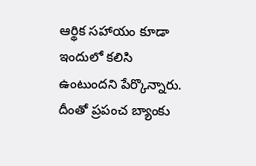ఆర్థిక సహాయం కూడా ఇందులో కలిసి ఉంటుందని పేర్కొన్నారు. దీంతో ప్రపంచ బ్యాంకు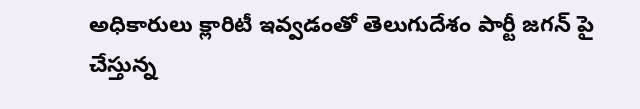అధికారులు క్లారిటీ ఇవ్వడంతో తెలుగుదేశం పార్టీ జగన్ పై చేస్తున్న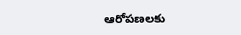ఆరోపణలకు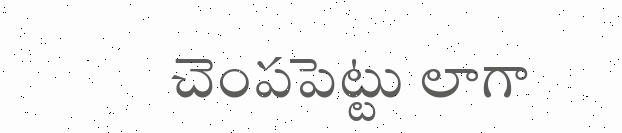చెంపపెట్టు లాగా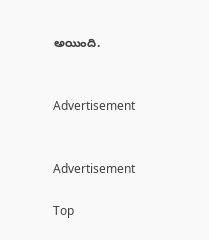అయింది.


Advertisement


Advertisement

Top